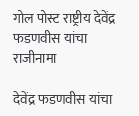गोल पोस्ट राष्ट्रीय देवेंद्र फडणवीस यांचा राजीनामा

देवेंद्र फडणवीस यांचा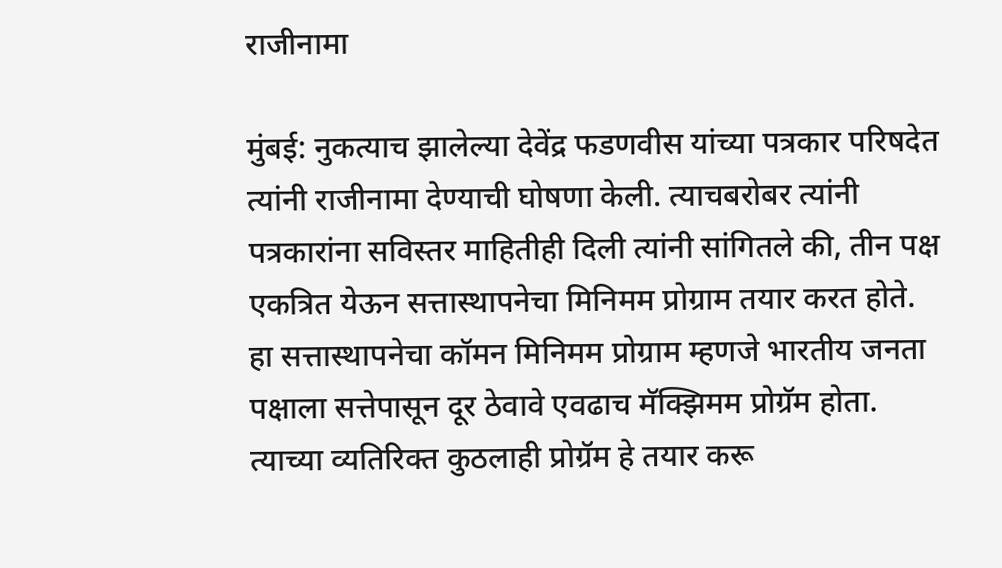राजीनामा

मुंबई: नुकत्याच झालेल्या देवेंद्र फडणवीस यांच्या पत्रकार परिषदेत त्यांनी राजीनामा देण्याची घोषणा केली. त्याचबरोबर त्यांनी पत्रकारांना सविस्तर माहितीही दिली त्यांनी सांगितले की, तीन पक्ष एकत्रित येऊन सत्तास्थापनेचा मिनिमम प्रोग्राम तयार करत होते. हा सत्तास्थापनेचा कॉमन मिनिमम प्रोग्राम म्हणजे भारतीय जनता पक्षाला सत्तेपासून दूर ठेवावे एवढाच मॅक्झिमम प्रोग्रॅम होता. त्याच्या व्यतिरिक्त कुठलाही प्रोग्रॅम हे तयार करू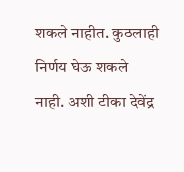शकले नाहीत. कुठलाही निर्णय घेऊ शकले नाही. अशी टीका देवेंद्र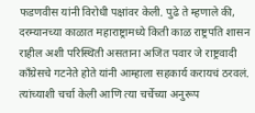फडणवीस यांनी विरोधी पक्षांवर केली. पुढे ते म्हणाले की, दरम्यानच्या काळात महाराष्ट्रामध्ये किती काळ राष्ट्रपति शासन राहील अशी परिस्थिती असताना अजित पवार जे राष्ट्रवादी काँग्रेसचे गटनेते होते यांनी आम्हाला सहकार्य करायचं ठरवलं. त्यांच्याशी चर्चा केली आणि त्या चर्चेच्या अनुरूप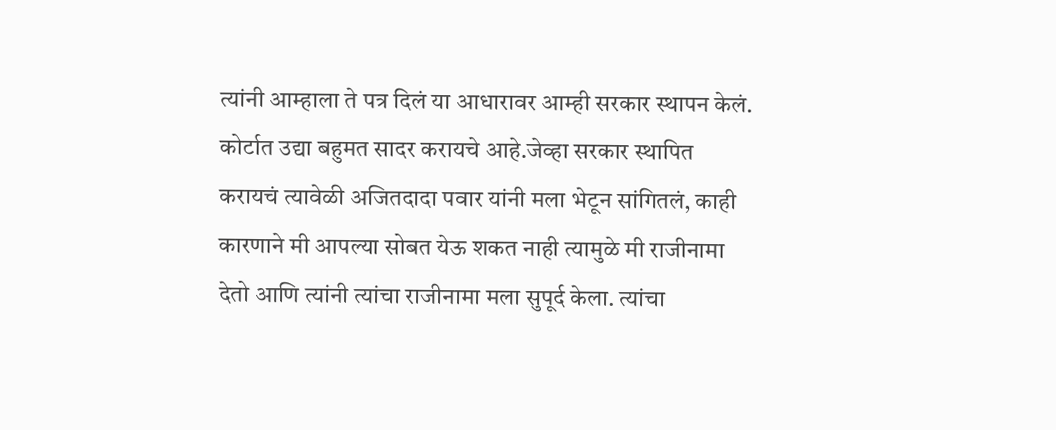त्यांनी आम्हाला ते पत्र दिलं या आधारावर आम्ही सरकार स्थापन केलं. कोर्टात उद्या बहुमत सादर करायचे आहे.जेव्हा सरकार स्थापित करायचं त्यावेळी अजितदादा पवार यांनी मला भेटून सांगितलं, काही कारणाने मी आपल्या सोबत येऊ शकत नाही त्यामुळे मी राजीनामा देतो आणि त्यांनी त्यांचा राजीनामा मला सुपूर्द केला. त्यांचा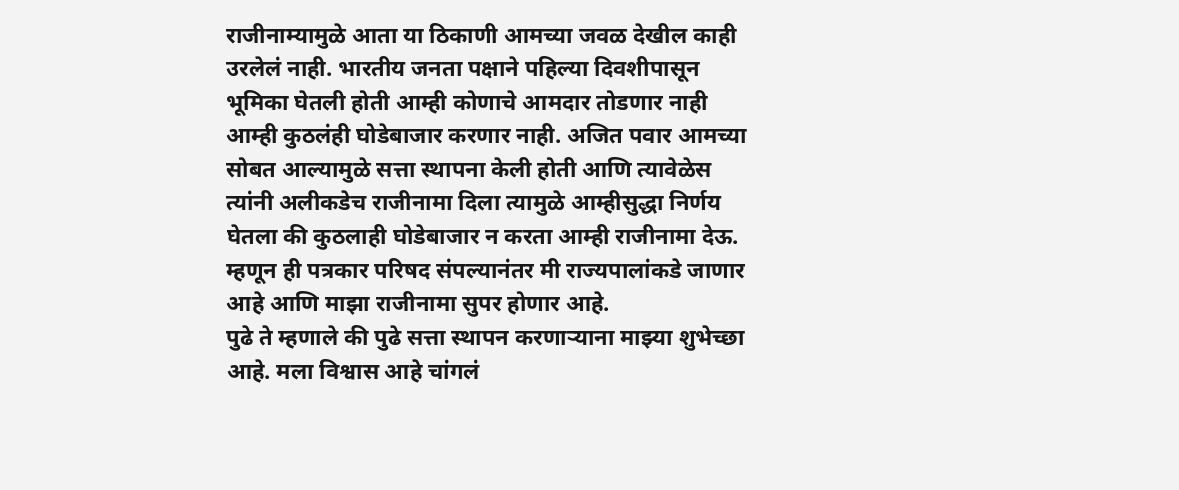राजीनाम्यामुळे आता या ठिकाणी आमच्या जवळ देखील काही उरलेलं नाही. भारतीय जनता पक्षाने पहिल्या दिवशीपासून भूमिका घेतली होती आम्ही कोणाचे आमदार तोडणार नाही आम्ही कुठलंही घोडेबाजार करणार नाही. अजित पवार आमच्या सोबत आल्यामुळे सत्ता स्थापना केली होती आणि त्यावेळेस त्यांनी अलीकडेच राजीनामा दिला त्यामुळे आम्हीसुद्धा निर्णय घेतला की कुठलाही घोडेबाजार न करता आम्ही राजीनामा देऊ. म्हणून ही पत्रकार परिषद संपल्यानंतर मी राज्यपालांकडे जाणार आहे आणि माझा राजीनामा सुपर होणार आहे.
पुढे ते म्हणाले की पुढे सत्ता स्थापन करणाऱ्याना माझ्या शुभेच्छा आहे. मला विश्वास आहे चांगलं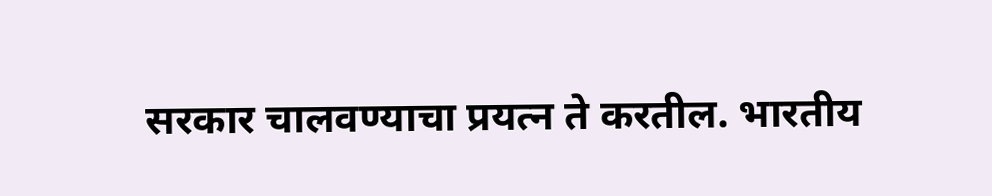सरकार चालवण्याचा प्रयत्न ते करतील. भारतीय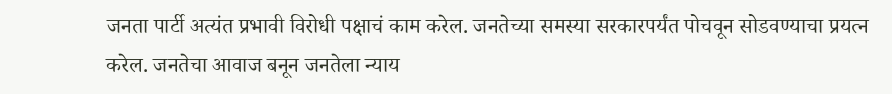जनता पार्टी अत्यंत प्रभावी विरोधी पक्षाचं काम करेल. जनतेच्या समस्या सरकारपर्यंत पोचवून सोडवण्याचा प्रयत्न करेल. जनतेचा आवाज बनून जनतेला न्याय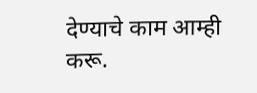देण्याचे काम आम्ही करू.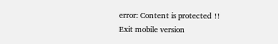error: Content is protected !!
Exit mobile version